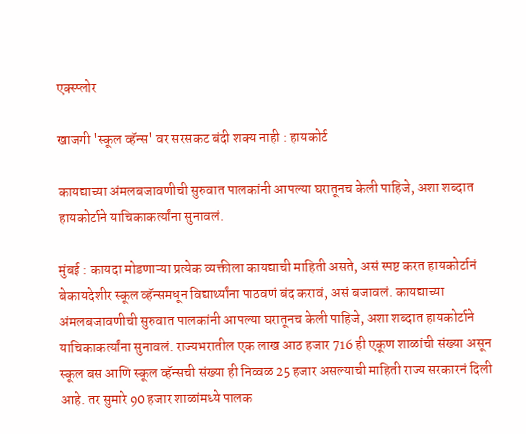एक्स्प्लोर

खाजगी 'स्कूल व्हॅन्स' वर सरसकट बंदी शक्य नाही : हायकोर्ट

कायद्याच्या अंमलबजावणीची सुरुवात पालकांनी आपल्या घरातूनच केली पाहिजे, अशा शब्दात हायकोर्टाने याचिकाकर्त्यांना सुनावलं.

मुंबई : कायदा मोडणाऱ्या प्रत्येक व्यक्तीला कायद्याची माहिती असते, असं स्पष्ट करत हायकोर्टानं बेकायदेशीर स्कूल व्हॅन्समधून विद्यार्थ्यांना पाठवणं बंद करावं, असं बजावलं. कायद्याच्या अंमलबजावणीची सुरुवात पालकांनी आपल्या घरातूनच केली पाहिजे, अशा शब्दात हायकोर्टाने याचिकाकर्त्यांना सुनावलं. राज्यभरातील एक लाख आठ हजार 716 ही एकूण शाळांची संख्या असून स्कूल बस आणि स्कूल व्हॅन्सची संख्या ही निव्वळ 25 हजार असल्याची माहिती राज्य सरकारनं दिली आहे. तर सुमारे 90 हजार शाळांमध्ये पालक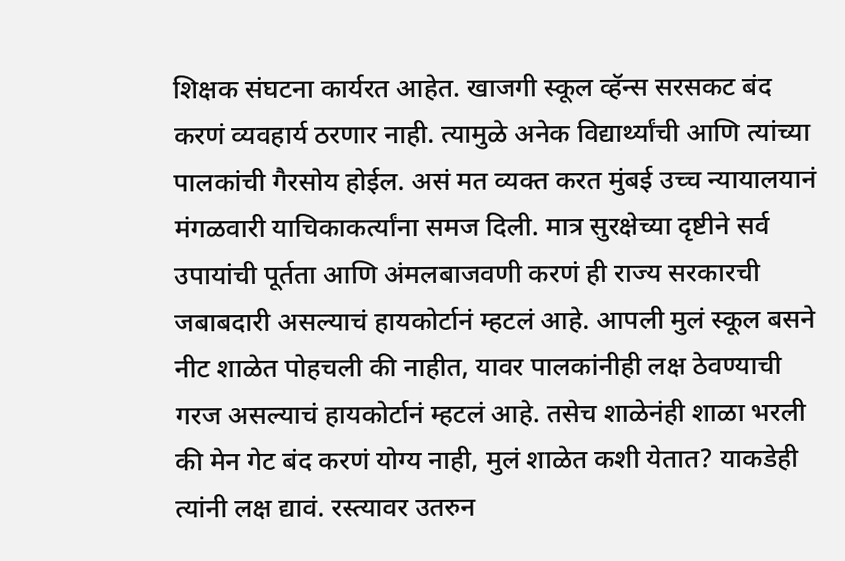शिक्षक संघटना कार्यरत आहेत. खाजगी स्कूल व्हॅन्स सरसकट बंद करणं व्यवहार्य ठरणार नाही. त्यामुळे अनेक विद्यार्थ्यांची आणि त्यांच्या पालकांची गैरसोय होईल. असं मत व्यक्त करत मुंबई उच्च न्यायालयानं मंगळवारी याचिकाकर्त्यांना समज दिली. मात्र सुरक्षेच्या दृष्टीने सर्व उपायांची पूर्तता आणि अंमलबाजवणी करणं ही राज्य सरकारची जबाबदारी असल्याचं हायकोर्टानं म्हटलं आहे. आपली मुलं स्कूल बसने नीट शाळेत पोहचली की नाहीत, यावर पालकांनीही लक्ष ठेवण्याची गरज असल्याचं हायकोर्टानं म्हटलं आहे. तसेच शाळेनंही शाळा भरली की मेन गेट बंद करणं योग्य नाही, मुलं शाळेत कशी येतात? याकडेही त्यांनी लक्ष द्यावं. रस्त्यावर उतरुन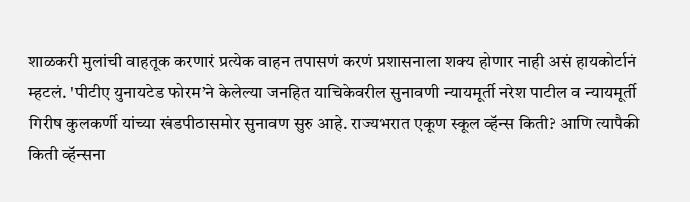शाळकरी मुलांची वाहतूक करणारं प्रत्येक वाहन तपासणं करणं प्रशासनाला शक्य होणार नाही असं हायकोर्टानं म्हटलं. 'पीटीए युनायटेड फोरम’ने केलेल्या जनहित याचिकेवरील सुनावणी न्यायमूर्ती नरेश पाटील व न्यायमूर्ती गिरीष कुलकर्णी यांच्या खंडपीठासमोर सुनावण सुरु आहे. राज्यभरात एकूण स्कूल व्हॅन्स किती? आणि त्यापैकी किती व्हॅन्सना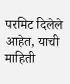परमिट दिलेले आहेत, याची माहिती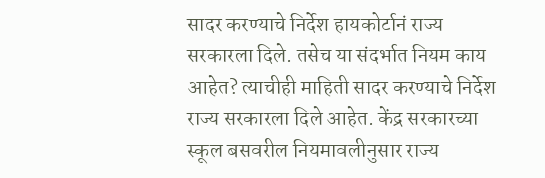सादर करण्याचे निर्देश हायकोर्टानं राज्य सरकारला दिले. तसेच या संदर्भात नियम काय आहेत? त्याचीही माहिती सादर करण्याचे निर्देश राज्य सरकारला दिले आहेत. केंद्र सरकारच्या स्कूल बसवरील नियमावलीनुसार राज्य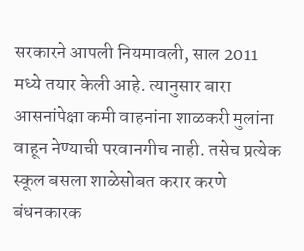सरकारने आपली नियमावली, साल 2011 मध्ये तयार केली आहे. त्यानुसार बारा आसनांपेक्षा कमी वाहनांना शाळकरी मुलांना वाहून नेण्याची परवानगीच नाही. तसेच प्रत्येक स्कूल बसला शाळेसोबत करार करणे बंधनकारक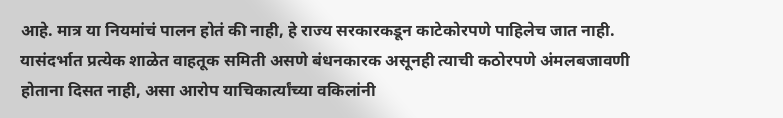आहे. मात्र या नियमांचं पालन होतं की नाही, हे राज्य सरकारकडून काटेकोरपणे पाहिलेच जात नाही. यासंदर्भात प्रत्येक शाळेत वाहतूक समिती असणे बंधनकारक असूनही त्याची कठोरपणे अंमलबजावणी होताना दिसत नाही, असा आरोप याचिकार्त्यांच्या वकिलांनी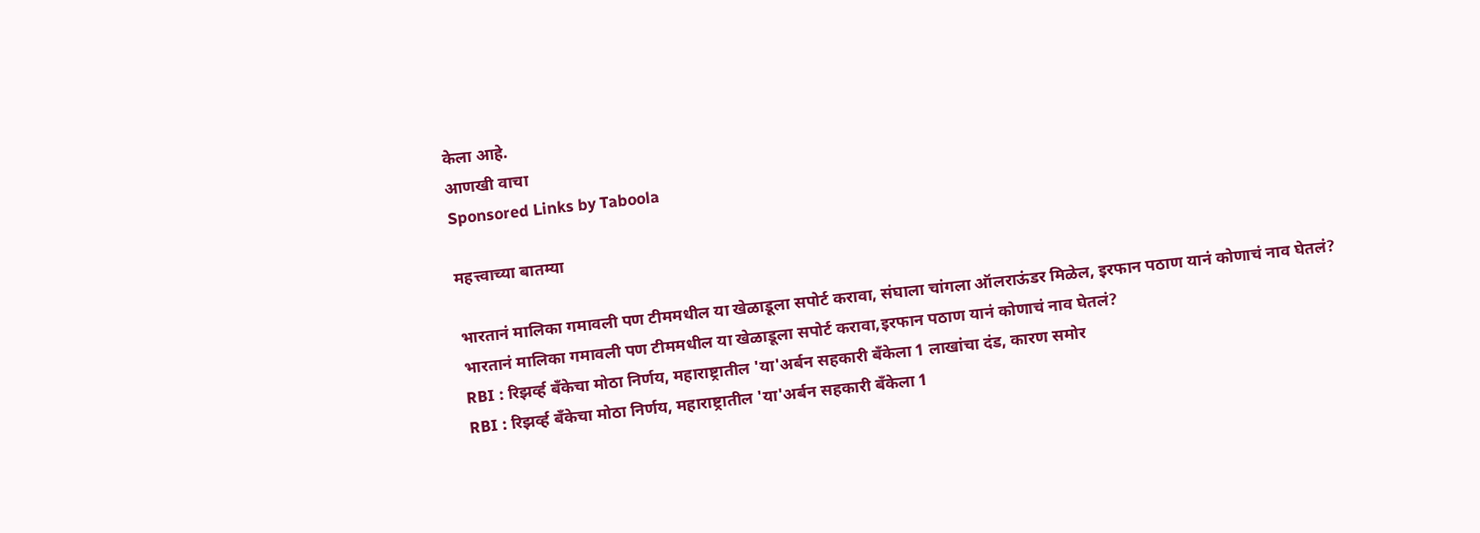केला आहे.
आणखी वाचा
Sponsored Links by Taboola

महत्त्वाच्या बातम्या

भारतानं मालिका गमावली पण टीममधील या खेळाडूला सपोर्ट करावा, संघाला चांगला ऑलराऊंडर मिळेल, इरफान पठाण यानं कोणाचं नाव घेतलं?
भारतानं मालिका गमावली पण टीममधील या खेळाडूला सपोर्ट करावा,इरफान पठाण यानं कोणाचं नाव घेतलं?
RBI : रिझर्व्ह बँकेचा मोठा निर्णय, महाराष्ट्रातील 'या'अर्बन सहकारी बँकेला 1 लाखांचा दंड, कारण समोर
RBI : रिझर्व्ह बँकेचा मोठा निर्णय, महाराष्ट्रातील 'या'अर्बन सहकारी बँकेला 1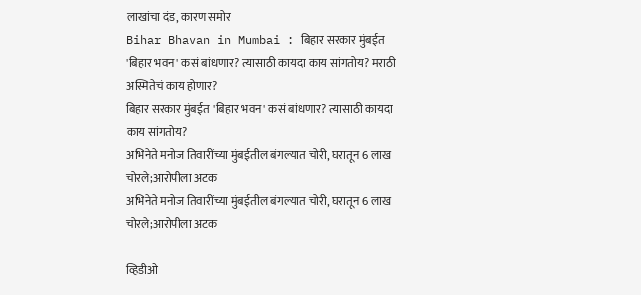लाखांचा दंड, कारण समोर
Bihar Bhavan in Mumbai : बिहार सरकार मुंबईत 'बिहार भवन' कसं बांधणार? त्यासाठी कायदा काय सांगतोय? मराठी अस्मितेचं काय होणार?
बिहार सरकार मुंबईत 'बिहार भवन' कसं बांधणार? त्यासाठी कायदा काय सांगतोय?
अभिनेते मनोज तिवारींच्या मुंबईतील बंगल्यात चोरी, घरातून 6 लाख चोरले;आरोपीला अटक
अभिनेते मनोज तिवारींच्या मुंबईतील बंगल्यात चोरी, घरातून 6 लाख चोरले;आरोपीला अटक

व्हिडीओ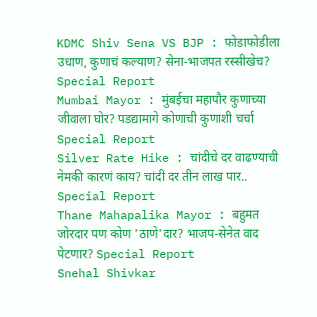KDMC Shiv Sena VS BJP : फोडाफोडीला उधाण, कुणाचं कल्याण? सेना-भाजपत रस्सीखेच? Special Report
Mumbai Mayor : मुंबईचा महापौर कुणाच्या जीवाला घोर? पडद्यामागे कोणाची कुणाशी चर्चा Special Report
Silver Rate Hike : चांदीचे दर वाढण्याची नेमकी कारणं काय? चांदी दर तीन लाख पार.. Special Report
Thane Mahapalika Mayor : बहुमत जोरदार पण कोण 'ठाणे'दार? भाजप-सेनेत वाद पेटणार? Special Report
Snehal Shivkar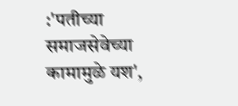:'पतीच्या समाजसेवेच्या कामामुळे यश',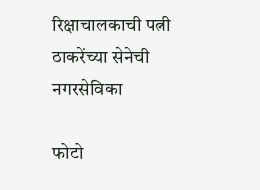रिक्षाचालकाची पत्नी ठाकरेंच्या सेनेची नगरसेविका

फोटो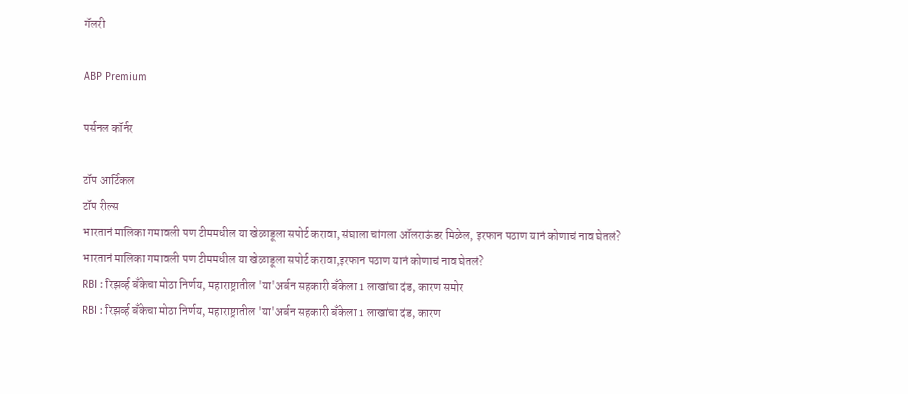गॅलरी

ABP Premium

पर्सनल कॉर्नर

टॉप आर्टिकल
टॉप रील्स
भारतानं मालिका गमावली पण टीममधील या खेळाडूला सपोर्ट करावा, संघाला चांगला ऑलराऊंडर मिळेल, इरफान पठाण यानं कोणाचं नाव घेतलं?
भारतानं मालिका गमावली पण टीममधील या खेळाडूला सपोर्ट करावा,इरफान पठाण यानं कोणाचं नाव घेतलं?
RBI : रिझर्व्ह बँकेचा मोठा निर्णय, महाराष्ट्रातील 'या'अर्बन सहकारी बँकेला 1 लाखांचा दंड, कारण समोर
RBI : रिझर्व्ह बँकेचा मोठा निर्णय, महाराष्ट्रातील 'या'अर्बन सहकारी बँकेला 1 लाखांचा दंड, कारण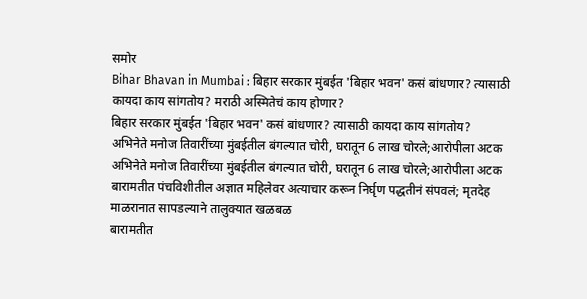समोर
Bihar Bhavan in Mumbai : बिहार सरकार मुंबईत 'बिहार भवन' कसं बांधणार? त्यासाठी कायदा काय सांगतोय? मराठी अस्मितेचं काय होणार?
बिहार सरकार मुंबईत 'बिहार भवन' कसं बांधणार? त्यासाठी कायदा काय सांगतोय?
अभिनेते मनोज तिवारींच्या मुंबईतील बंगल्यात चोरी, घरातून 6 लाख चोरले;आरोपीला अटक
अभिनेते मनोज तिवारींच्या मुंबईतील बंगल्यात चोरी, घरातून 6 लाख चोरले;आरोपीला अटक
बारामतीत पंचविशीतील अज्ञात महिलेवर अत्याचार करून निर्घृण पद्धतीनं संपवलं; मृतदेह माळरानात सापडल्याने तालुक्यात खळबळ
बारामतीत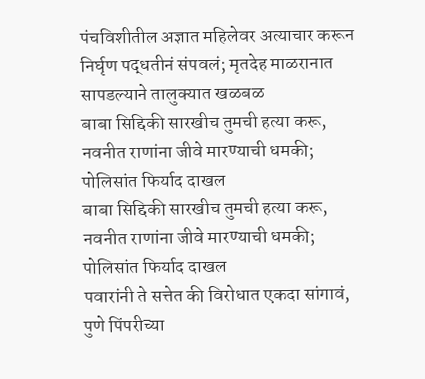पंचविशीतील अज्ञात महिलेवर अत्याचार करून निर्घृण पद्धतीनं संपवलं; मृतदेह माळरानात सापडल्याने तालुक्यात खळबळ
बाबा सिद्दिकी सारखीच तुमची हत्या करू, नवनीत राणांना जीवे मारण्याची धमकी; पोलिसांत फिर्याद दाखल
बाबा सिद्दिकी सारखीच तुमची हत्या करू, नवनीत राणांना जीवे मारण्याची धमकी; पोलिसांत फिर्याद दाखल
पवारांनी ते सत्तेत की विरोधात एकदा सांगावं, पुणे पिंपरीच्या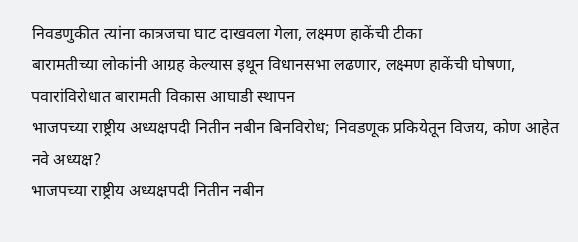निवडणुकीत त्यांना कात्रजचा घाट दाखवला गेला, लक्ष्मण हाकेंची टीका
बारामतीच्या लोकांनी आग्रह केल्यास इथून विधानसभा लढणार, लक्ष्मण हाकेंची घोषणा, पवारांविरोधात बारामती विकास आघाडी स्थापन
भाजपच्या राष्ट्रीय अध्यक्षपदी नितीन नबीन बिनविरोध; निवडणूक प्रकियेतून विजय, कोण आहेत नवे अध्यक्ष?
भाजपच्या राष्ट्रीय अध्यक्षपदी नितीन नबीन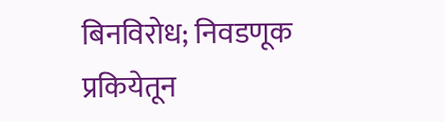बिनविरोध; निवडणूक प्रकियेतून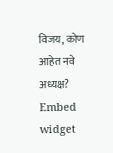विजय, कोण आहेत नवे अध्यक्ष?
Embed widget